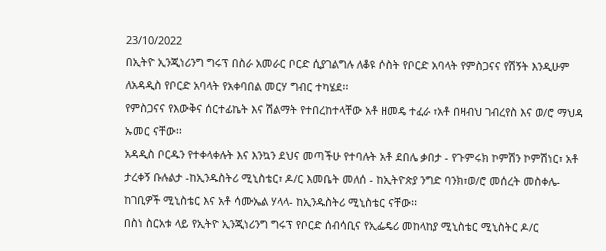23/10/2022
በኢትዮ ኢንጂነሪንግ ግሩፕ በስራ አመራር ቦርድ ሲያገልግሉ ለቆዩ ሶስት የቦርድ አባላት የምስጋናና የሽኝት እንዲሁም ለአዳዲስ የቦርድ አባላት የአቀባበል መርሃ ግብር ተካሄደ፡፡
የምስጋናና የእውቅና ሰርተፊኬት እና ሽልማት የተበረከተላቸው አቶ ዘመዴ ተፈራ ፣አቶ በዛብህ ገብረየስ እና ወ/ሮ ማህዳ ኡመር ናቸው፡፡
አዳዲስ ቦርዱን የተቀላቀሉት እና እንኳን ደህና መጣችሁ የተባሉት አቶ ደበሌ ቃበታ - የጉምሩክ ኮምሽን ኮምሽነር፣ አቶ ታረቀኝ ቡሉልታ -ከኢንዱስትሪ ሚኒስቴር፣ ዶ/ር እመቤት መለሰ - ከኢትዮጵያ ንግድ ባንክ፣ወ/ሮ መሰረት መስቀሌ- ከገቢዎች ሚኒስቴር እና አቶ ሳሙኤል ሃላላ- ከኢንዱስትሪ ሚኒስቴር ናቸው፡፡
በስነ ስርአቱ ላይ የኢትዮ ኢንጂነሪንግ ግሩፕ የቦርድ ሰብሳቢና የኢፌዴሪ መከላከያ ሚኒስቴር ሚኒስትር ዶ/ር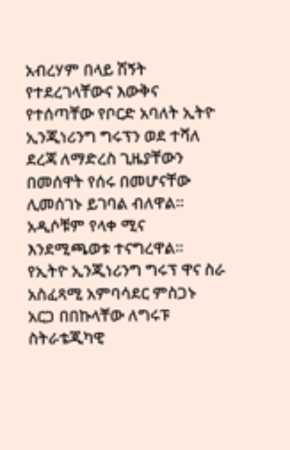አብረሃም በላይ ሽኝት የተደረገላቸውና እውቅና የተሰጣቸው የቦርድ አባለት ኢትዮ ኢንጂነሪንግ ግሩፕን ወደ ተሻለ ደረጃ ለማድረስ ጊዜያቸውን በመሰዋት የሰሩ በመሆናቸው ሊመሰገኑ ይገባል ብለዋል፡፡አዲሶቹም የላቀ ሚና እንደሚጫወቱ ተናግረዋል፡፡
የኢትዮ ኢንጂነሪንግ ግሩፕ ዋና ስራ አስፈጻሚ አምባሳደር ምስጋኑ አርጋ በበኩላቸው ለግሩፑ ስትራቴጂካዊ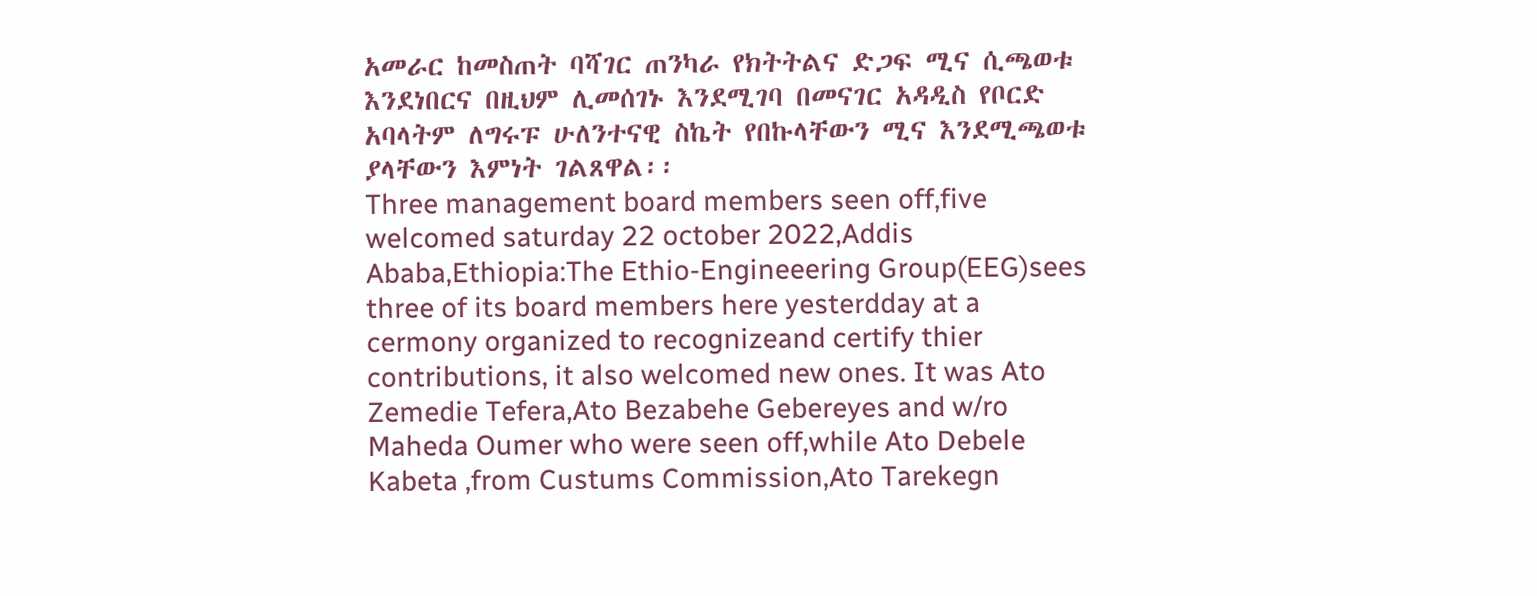አመራር ከመስጠት ባሻገር ጠንካራ የክትትልና ድጋፍ ሚና ሲጫወቱ እንደነበርና በዚህም ሊመሰገኑ እንደሚገባ በመናገር አዳዲስ የቦርድ አባላትም ለግሩፑ ሁለንተናዊ ስኬት የበኩላቸውን ሚና እንደሚጫወቱ ያላቸውን እምነት ገልጸዋል፡፡
Three management board members seen off,five welcomed saturday 22 october 2022,Addis Ababa,Ethiopia:The Ethio-Engineeering Group(EEG)sees three of its board members here yesterdday at a cermony organized to recognizeand certify thier contributions, it also welcomed new ones. It was Ato Zemedie Tefera,Ato Bezabehe Gebereyes and w/ro Maheda Oumer who were seen off,while Ato Debele Kabeta ,from Custums Commission,Ato Tarekegn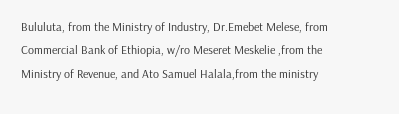Bululuta, from the Ministry of Industry, Dr.Emebet Melese, from Commercial Bank of Ethiopia, w/ro Meseret Meskelie ,from the Ministry of Revenue, and Ato Samuel Halala,from the ministry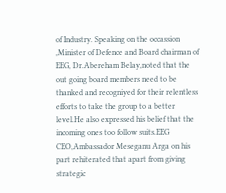of Industry. Speaking on the occassion ,Minister of Defence and Board chairman of EEG, Dr.Abereham Belay,noted that the out going board members need to be thanked and recogniyed for their relentless efforts to take the group to a better level.He also expressed his belief that the incoming ones too follow suits.EEG CEO,Ambassador Meseganu Arga on his part rehiterated that apart from giving strategic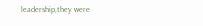leadership,they were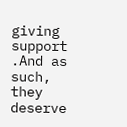giving support .And as such, they deserve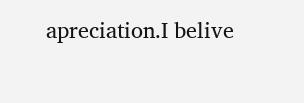apreciation.I belive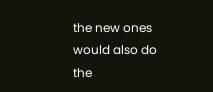the new ones would also do the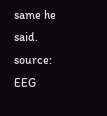same he said.
source: EEG